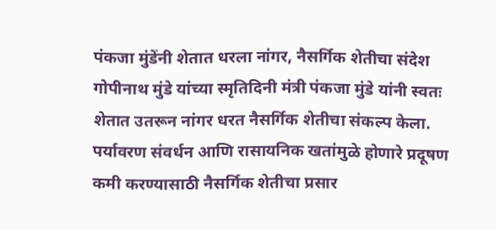पंकजा मुंडेंनी शेतात धरला नांगर, नैसर्गिक शेतीचा संदेश
गोपीनाथ मुंडे यांच्या स्मृतिदिनी मंत्री पंकजा मुंडे यांनी स्वतः शेतात उतरून नांगर धरत नैसर्गिक शेतीचा संकल्प केला. पर्यावरण संवर्धन आणि रासायनिक खतांमुळे होणारे प्रदूषण कमी करण्यासाठी नैसर्गिक शेतीचा प्रसार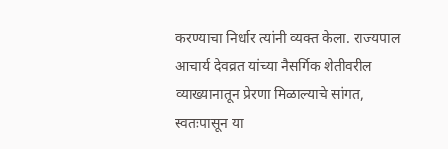करण्याचा निर्धार त्यांनी व्यक्त केला. राज्यपाल आचार्य देवव्रत यांच्या नैसर्गिक शेतीवरील व्याख्यानातून प्रेरणा मिळाल्याचे सांगत, स्वतःपासून या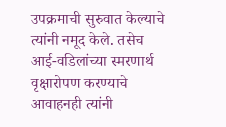उपक्रमाची सुरुवात केल्याचे त्यांनी नमूद केले. तसेच आई-वडिलांच्या स्मरणार्थ वृक्षारोपण करण्याचे आवाहनही त्यांनी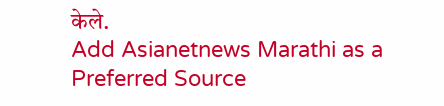केले.
Add Asianetnews Marathi as a Preferred Source